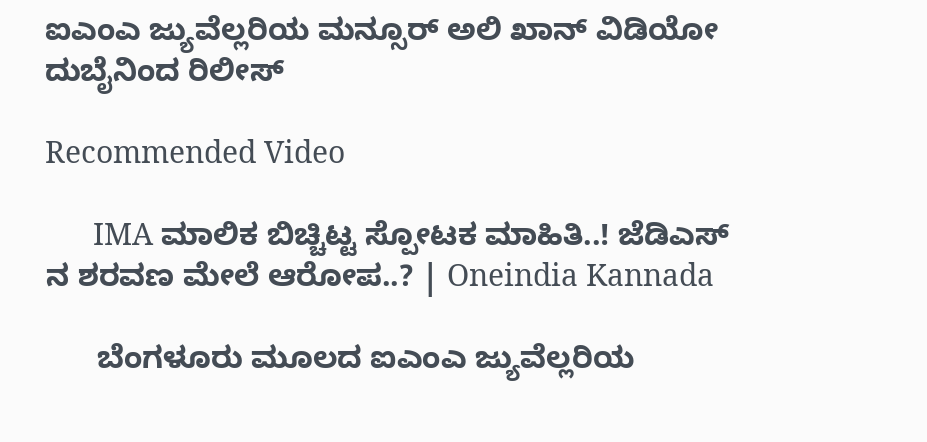ಐಎಂಎ ಜ್ಯುವೆಲ್ಲರಿಯ ಮನ್ಸೂರ್ ಅಲಿ ಖಾನ್ ವಿಡಿಯೋ ದುಬೈನಿಂದ ರಿಲೀಸ್

Recommended Video

      IMA ಮಾಲಿಕ ಬಿಚ್ಚಿಟ್ಟ ಸ್ಪೋಟಕ ಮಾಹಿತಿ..! ಜೆಡಿಎಸ್ ನ ಶರವಣ ಮೇಲೆ ಆರೋಪ..? | Oneindia Kannada

      ಬೆಂಗಳೂರು ಮೂಲದ ಐಎಂಎ ಜ್ಯುವೆಲ್ಲರಿಯ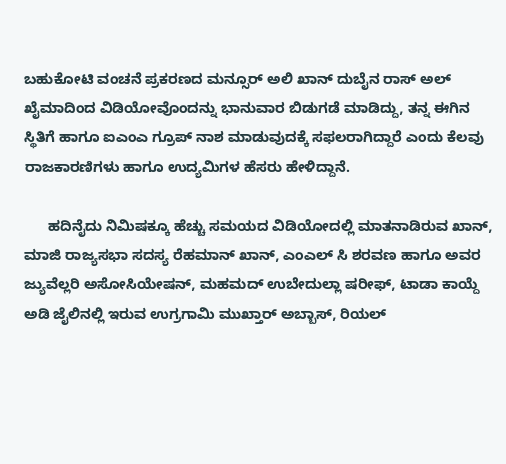ಬಹುಕೋಟಿ ವಂಚನೆ ಪ್ರಕರಣದ ಮನ್ಸೂರ್ ಅಲಿ ಖಾನ್ ದುಬೈನ ರಾಸ್ ಅಲ್ ಖೈಮಾದಿಂದ ವಿಡಿಯೋವೊಂದನ್ನು ಭಾನುವಾರ ಬಿಡುಗಡೆ ಮಾಡಿದ್ದು, ತನ್ನ ಈಗಿನ ಸ್ಥಿತಿಗೆ ಹಾಗೂ ಐಎಂಎ ಗ್ರೂಪ್ ನಾಶ ಮಾಡುವುದಕ್ಕೆ ಸಫಲರಾಗಿದ್ದಾರೆ ಎಂದು ಕೆಲವು ರಾಜಕಾರಣಿಗಳು ಹಾಗೂ ಉದ್ಯಮಿಗಳ ಹೆಸರು ಹೇಳಿದ್ದಾನೆ.

      ಹದಿನೈದು ನಿಮಿಷಕ್ಕೂ ಹೆಚ್ಚು ಸಮಯದ ವಿಡಿಯೋದಲ್ಲಿ ಮಾತನಾಡಿರುವ ಖಾನ್, ಮಾಜಿ ರಾಜ್ಯಸಭಾ ಸದಸ್ಯ ರೆಹಮಾನ್ ಖಾನ್, ಎಂಎಲ್ ಸಿ ಶರವಣ ಹಾಗೂ ಅವರ ಜ್ಯುವೆಲ್ಲರಿ ಅಸೋಸಿಯೇಷನ್, ಮಹಮದ್ ಉಬೇದುಲ್ಲಾ ಷರೀಫ್, ಟಾಡಾ ಕಾಯ್ದೆ ಅಡಿ ಜೈಲಿನಲ್ಲಿ ಇರುವ ಉಗ್ರಗಾಮಿ ಮುಖ್ತಾರ್ ಅಬ್ಬಾಸ್, ರಿಯಲ್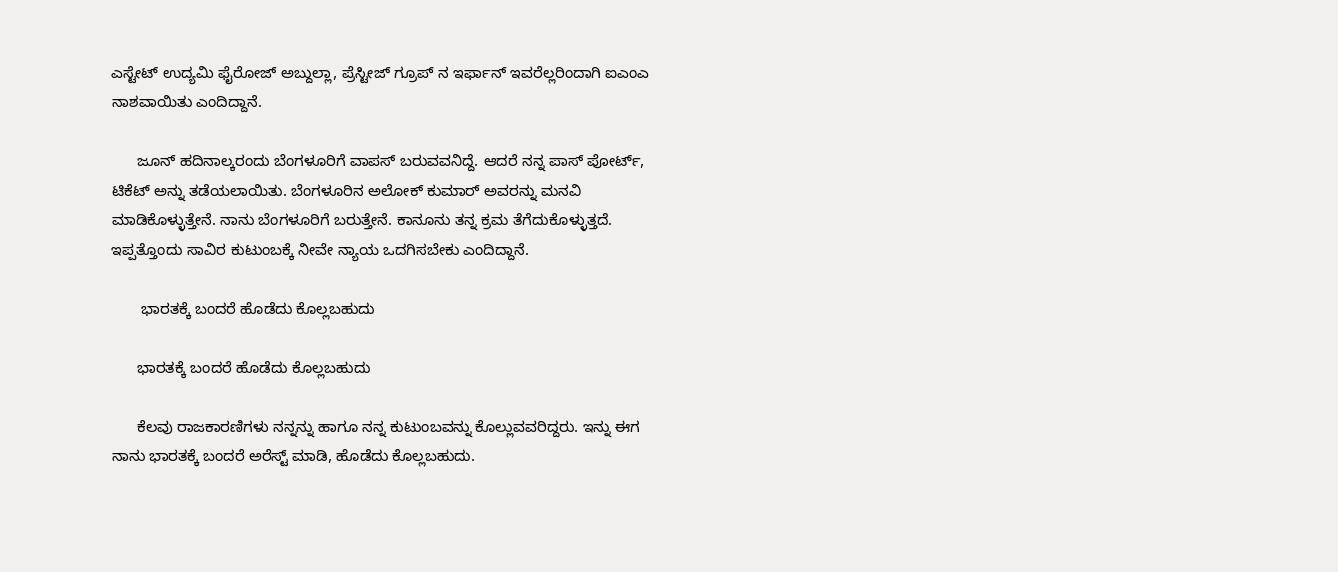ಎಸ್ಟೇಟ್ ಉದ್ಯಮಿ ಫೈರೋಜ್ ಅಬ್ದುಲ್ಲಾ, ಪ್ರೆಸ್ಟೀಜ್ ಗ್ರೂಪ್ ನ ಇರ್ಫಾನ್ ಇವರೆಲ್ಲರಿಂದಾಗಿ ಐಎಂಎ ನಾಶವಾಯಿತು ಎಂದಿದ್ದಾನೆ.

      ಜೂನ್ ಹದಿನಾಲ್ಕರಂದು ಬೆಂಗಳೂರಿಗೆ ವಾಪಸ್ ಬರುವವನಿದ್ದೆ. ಆದರೆ ನನ್ನ ಪಾಸ್ ಪೋರ್ಟ್, ಟಿಕೆಟ್ ಅನ್ನು ತಡೆಯಲಾಯಿತು. ಬೆಂಗಳೂರಿನ ಅಲೋಕ್ ಕುಮಾರ್ ಅವರನ್ನು ಮನವಿ ಮಾಡಿಕೊಳ್ಳುತ್ತೇನೆ. ನಾನು ಬೆಂಗಳೂರಿಗೆ ಬರುತ್ತೇನೆ. ಕಾನೂನು ತನ್ನ ಕ್ರಮ ತೆಗೆದುಕೊಳ್ಳುತ್ತದೆ. ಇಪ್ಪತ್ತೊಂದು ಸಾವಿರ ಕುಟುಂಬಕ್ಕೆ ನೀವೇ ನ್ಯಾಯ ಒದಗಿಸಬೇಕು ಎಂದಿದ್ದಾನೆ.

       ಭಾರತಕ್ಕೆ ಬಂದರೆ ಹೊಡೆದು ಕೊಲ್ಲಬಹುದು

      ಭಾರತಕ್ಕೆ ಬಂದರೆ ಹೊಡೆದು ಕೊಲ್ಲಬಹುದು

      ಕೆಲವು ರಾಜಕಾರಣಿಗಳು ನನ್ನನ್ನು ಹಾಗೂ ನನ್ನ ಕುಟುಂಬವನ್ನು ಕೊಲ್ಲುವವರಿದ್ದರು. ಇನ್ನು ಈಗ ನಾನು ಭಾರತಕ್ಕೆ ಬಂದರೆ ಅರೆಸ್ಟ್ ಮಾಡಿ, ಹೊಡೆದು ಕೊಲ್ಲಬಹುದು.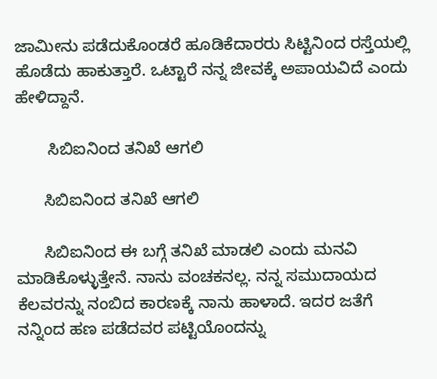ಜಾಮೀನು ಪಡೆದುಕೊಂಡರೆ ಹೂಡಿಕೆದಾರರು ಸಿಟ್ಟಿನಿಂದ ರಸ್ತೆಯಲ್ಲಿ ಹೊಡೆದು ಹಾಕುತ್ತಾರೆ. ಒಟ್ಟಾರೆ ನನ್ನ ಜೀವಕ್ಕೆ ಅಪಾಯವಿದೆ ಎಂದು ಹೇಳಿದ್ದಾನೆ.

       ಸಿಬಿಐನಿಂದ ತನಿಖೆ ಆಗಲಿ

      ಸಿಬಿಐನಿಂದ ತನಿಖೆ ಆಗಲಿ

      ಸಿಬಿಐನಿಂದ ಈ ಬಗ್ಗೆ ತನಿಖೆ ಮಾಡಲಿ ಎಂದು ಮನವಿ ಮಾಡಿಕೊಳ್ಳುತ್ತೇನೆ. ನಾನು ವಂಚಕನಲ್ಲ. ನನ್ನ ಸಮುದಾಯದ ಕೆಲವರನ್ನು ನಂಬಿದ ಕಾರಣಕ್ಕೆ ನಾನು ಹಾಳಾದೆ. ಇದರ ಜತೆಗೆ ನನ್ನಿಂದ ಹಣ ಪಡೆದವರ ಪಟ್ಟಿಯೊಂದನ್ನು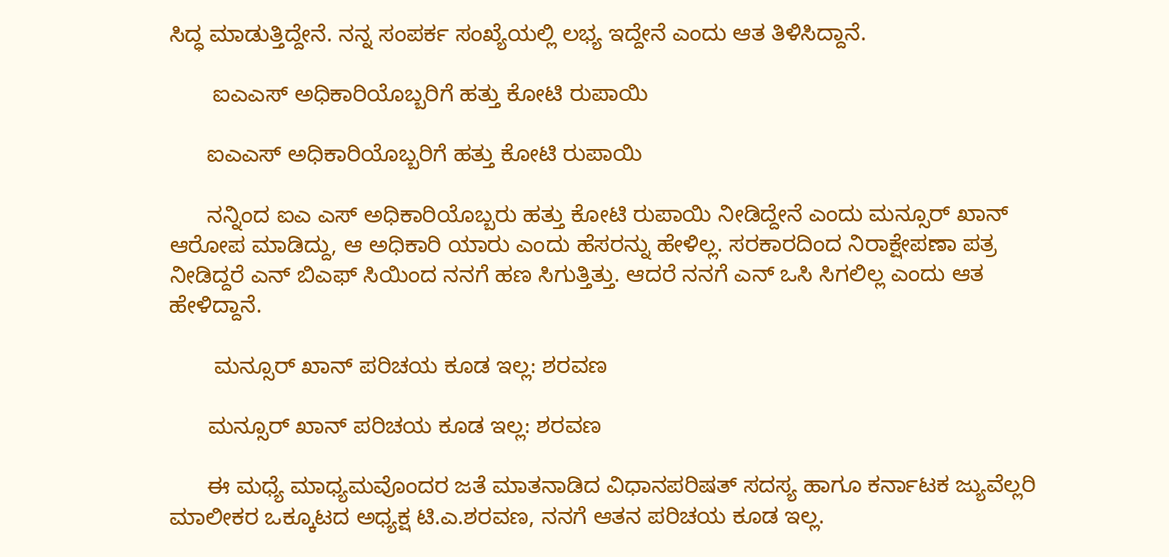ಸಿದ್ಧ ಮಾಡುತ್ತಿದ್ದೇನೆ. ನನ್ನ ಸಂಪರ್ಕ ಸಂಖ್ಯೆಯಲ್ಲಿ ಲಭ್ಯ ಇದ್ದೇನೆ ಎಂದು ಆತ ತಿಳಿಸಿದ್ದಾನೆ.

       ಐಎಎಸ್ ಅಧಿಕಾರಿಯೊಬ್ಬರಿಗೆ ಹತ್ತು ಕೋಟಿ ರುಪಾಯಿ

      ಐಎಎಸ್ ಅಧಿಕಾರಿಯೊಬ್ಬರಿಗೆ ಹತ್ತು ಕೋಟಿ ರುಪಾಯಿ

      ನನ್ನಿಂದ ಐಎ ಎಸ್ ಅಧಿಕಾರಿಯೊಬ್ಬರು ಹತ್ತು ಕೋಟಿ ರುಪಾಯಿ ನೀಡಿದ್ದೇನೆ ಎಂದು ಮನ್ಸೂರ್ ಖಾನ್ ಆರೋಪ ಮಾಡಿದ್ದು, ಆ ಅಧಿಕಾರಿ ಯಾರು ಎಂದು ಹೆಸರನ್ನು ಹೇಳಿಲ್ಲ. ಸರಕಾರದಿಂದ ನಿರಾಕ್ಷೇಪಣಾ ಪತ್ರ ನೀಡಿದ್ದರೆ ಎನ್ ಬಿಎಫ್ ಸಿಯಿಂದ ನನಗೆ ಹಣ ಸಿಗುತ್ತಿತ್ತು. ಆದರೆ ನನಗೆ ಎನ್ ಒಸಿ ಸಿಗಲಿಲ್ಲ ಎಂದು ಆತ ಹೇಳಿದ್ದಾನೆ.

       ಮನ್ಸೂರ್ ಖಾನ್ ಪರಿಚಯ ಕೂಡ ಇಲ್ಲ: ಶರವಣ

      ಮನ್ಸೂರ್ ಖಾನ್ ಪರಿಚಯ ಕೂಡ ಇಲ್ಲ: ಶರವಣ

      ಈ ಮಧ್ಯೆ ಮಾಧ್ಯಮವೊಂದರ ಜತೆ ಮಾತನಾಡಿದ ವಿಧಾನಪರಿಷತ್ ಸದಸ್ಯ ಹಾಗೂ ಕರ್ನಾಟಕ ಜ್ಯುವೆಲ್ಲರಿ ಮಾಲೀಕರ ಒಕ್ಕೂಟದ ಅಧ್ಯಕ್ಷ ಟಿ.ಎ.ಶರವಣ, ನನಗೆ ಆತನ ಪರಿಚಯ ಕೂಡ ಇಲ್ಲ.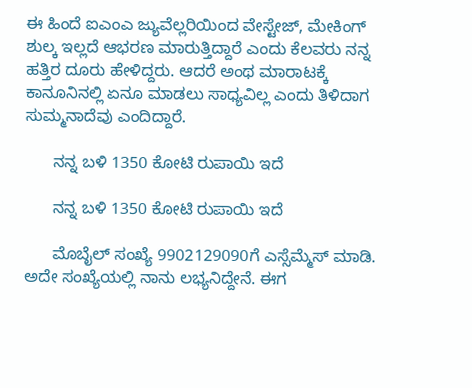ಈ ಹಿಂದೆ ಐಎಂಎ ಜ್ಯುವೆಲ್ಲರಿಯಿಂದ ವೇಸ್ಟೇಜ್, ಮೇಕಿಂಗ್ ಶುಲ್ಕ ಇಲ್ಲದೆ ಆಭರಣ ಮಾರುತ್ತಿದ್ದಾರೆ ಎಂದು ಕೆಲವರು ನನ್ನ ಹತ್ತಿರ ದೂರು ಹೇಳಿದ್ದರು. ಆದರೆ ಅಂಥ ಮಾರಾಟಕ್ಕೆ ಕಾನೂನಿನಲ್ಲಿ ಏನೂ ಮಾಡಲು ಸಾಧ್ಯವಿಲ್ಲ ಎಂದು ತಿಳಿದಾಗ ಸುಮ್ಮನಾದೆವು ಎಂದಿದ್ದಾರೆ.

      ನನ್ನ ಬಳಿ 1350 ಕೋಟಿ ರುಪಾಯಿ ಇದೆ

      ನನ್ನ ಬಳಿ 1350 ಕೋಟಿ ರುಪಾಯಿ ಇದೆ

      ಮೊಬೈಲ್ ಸಂಖ್ಯೆ 9902129090ಗೆ ಎಸ್ಸೆಮ್ಮೆಸ್ ಮಾಡಿ. ಅದೇ ಸಂಖ್ಯೆಯಲ್ಲಿ ನಾನು ಲಭ್ಯನಿದ್ದೇನೆ. ಈಗ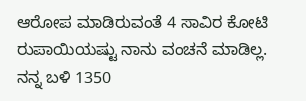ಆರೋಪ ಮಾಡಿರುವಂತೆ 4 ಸಾವಿರ ಕೋಟಿ ರುಪಾಯಿಯಷ್ಟು ನಾನು ವಂಚನೆ ಮಾಡಿಲ್ಲ. ನನ್ನ ಬಳಿ 1350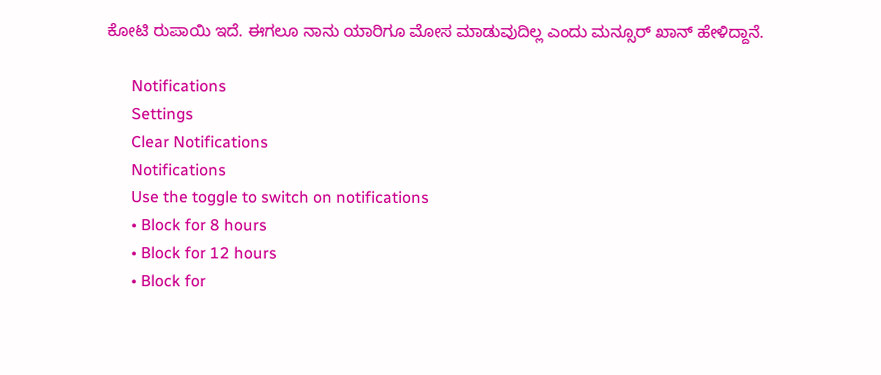ಕೋಟಿ ರುಪಾಯಿ ಇದೆ. ಈಗಲೂ ನಾನು ಯಾರಿಗೂ ಮೋಸ ಮಾಡುವುದಿಲ್ಲ ಎಂದು ಮನ್ಸೂರ್ ಖಾನ್ ಹೇಳಿದ್ದಾನೆ.

      Notifications
      Settings
      Clear Notifications
      Notifications
      Use the toggle to switch on notifications
      • Block for 8 hours
      • Block for 12 hours
      • Block for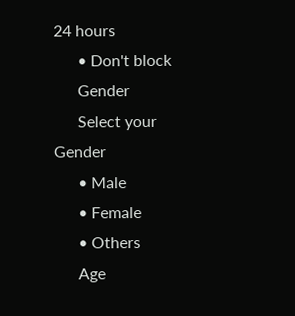24 hours
      • Don't block
      Gender
      Select your Gender
      • Male
      • Female
      • Others
      Age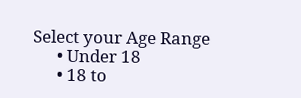Select your Age Range
      • Under 18
      • 18 to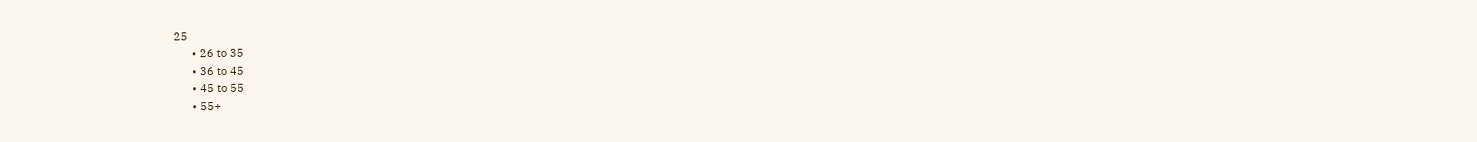25
      • 26 to 35
      • 36 to 45
      • 45 to 55
      • 55+